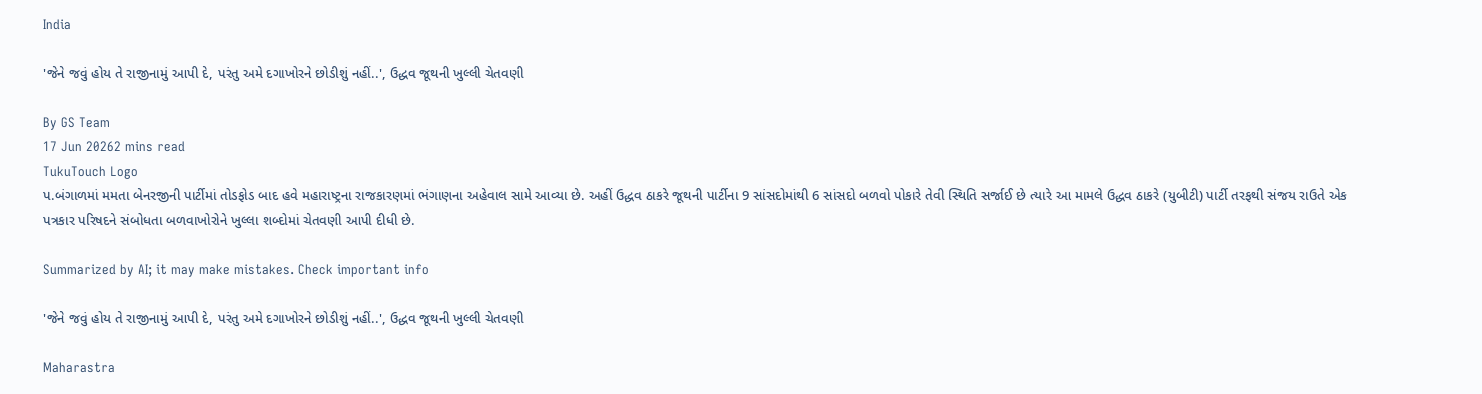India

'જેને જવું હોય તે રાજીનામું આપી દે, પરંતુ અમે દગાખોરને છોડીશું નહીં..', ઉદ્ધવ જૂથની ખુલ્લી ચેતવણી

By GS Team
17 Jun 20262 mins read
TukuTouch Logo
પ.બંગાળમાં મમતા બેનરજીની પાર્ટીમાં તોડફોડ બાદ હવે મહારાષ્ટ્રના રાજકારણમાં ભંગાણના અહેવાલ સામે આવ્યા છે. અહીં ઉદ્ધવ ઠાકરે જૂથની પાર્ટીના 9 સાંસદોમાંથી 6 સાંસદો બળવો પોકારે તેવી સ્થિતિ સર્જાઈ છે ત્યારે આ મામલે ઉદ્ધવ ઠાકરે (યુબીટી) પાર્ટી તરફથી સંજય રાઉતે એક પત્રકાર પરિષદને સંબોધતા બળવાખોરોને ખુલ્લા શબ્દોમાં ચેતવણી આપી દીધી છે.

Summarized by AI; it may make mistakes. Check important info

'જેને જવું હોય તે રાજીનામું આપી દે, પરંતુ અમે દગાખોરને છોડીશું નહીં..', ઉદ્ધવ જૂથની ખુલ્લી ચેતવણી

Maharastra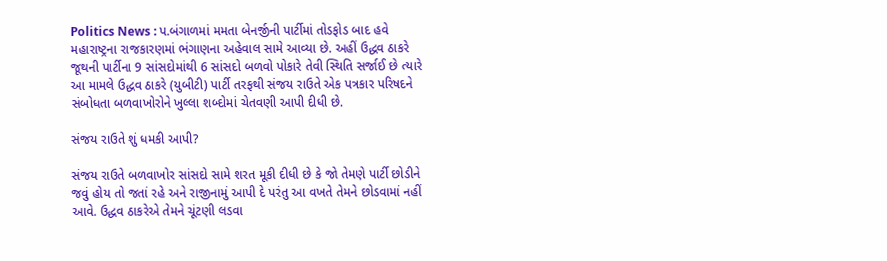Politics News : પ.બંગાળમાં મમતા બેનર્જીની પાર્ટીમાં તોડફોડ બાદ હવે મહારાષ્ટ્રના રાજકારણમાં ભંગાણના અહેવાલ સામે આવ્યા છે. અહીં ઉદ્ધવ ઠાકરે જૂથની પાર્ટીના 9 સાંસદોમાંથી 6 સાંસદો બળવો પોકારે તેવી સ્થિતિ સર્જાઈ છે ત્યારે આ મામલે ઉદ્ધવ ઠાકરે (યુબીટી) પાર્ટી તરફથી સંજય રાઉતે એક પત્રકાર પરિષદને સંબોધતા બળવાખોરોને ખુલ્લા શબ્દોમાં ચેતવણી આપી દીધી છે.

સંજય રાઉતે શું ધમકી આપી?

સંજય રાઉતે બળવાખોર સાંસદો સામે શરત મૂકી દીધી છે કે જો તેમણે પાર્ટી છોડીને જવું હોય તો જતાં રહે અને રાજીનામું આપી દે પરંતુ આ વખતે તેમને છોડવામાં નહીં આવે. ઉદ્ધવ ઠાકરેએ તેમને ચૂંટણી લડવા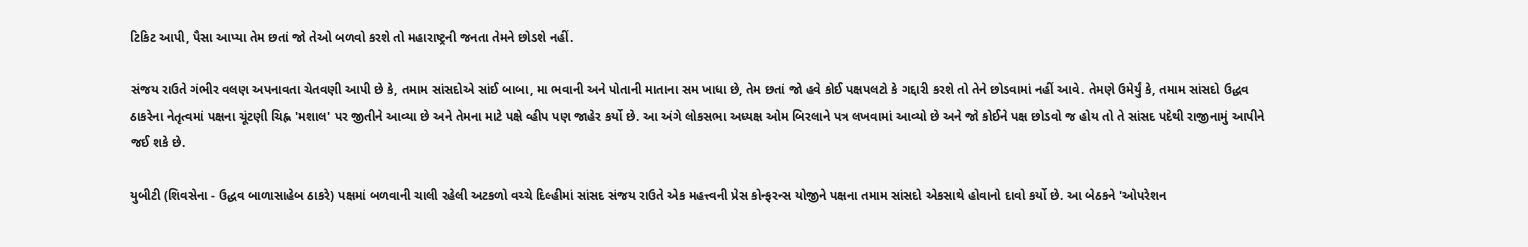ટિકિટ આપી, પૈસા આપ્યા તેમ છતાં જો તેઓ બળવો કરશે તો મહારાષ્ટ્રની જનતા તેમને છોડશે નહીં.

સંજય રાઉતે ગંભીર વલણ અપનાવતા ચેતવણી આપી છે કે, તમામ સાંસદોએ સાંઈ બાબા, મા ભવાની અને પોતાની માતાના સમ ખાધા છે, તેમ છતાં જો હવે કોઈ પક્ષપલટો કે ગદ્દારી કરશે તો તેને છોડવામાં નહીં આવે. તેમણે ઉમેર્યું કે, તમામ સાંસદો ઉદ્ધવ ઠાકરેના નેતૃત્વમાં પક્ષના ચૂંટણી ચિહ્ન 'મશાલ' પર જીતીને આવ્યા છે અને તેમના માટે પક્ષે વ્હીપ પણ જાહેર કર્યો છે. આ અંગે લોકસભા અધ્યક્ષ ઓમ બિરલાને પત્ર લખવામાં આવ્યો છે અને જો કોઈને પક્ષ છોડવો જ હોય તો તે સાંસદ પદેથી રાજીનામું આપીને જઈ શકે છે.

યુબીટી (શિવસેના - ઉદ્ધવ બાળાસાહેબ ઠાકરે) પક્ષમાં બળવાની ચાલી રહેલી અટકળો વચ્ચે દિલ્હીમાં સાંસદ સંજય રાઉતે એક મહત્ત્વની પ્રેસ કોન્ફરન્સ યોજીને પક્ષના તમામ સાંસદો એકસાથે હોવાનો દાવો કર્યો છે. આ બેઠકને 'ઓપરેશન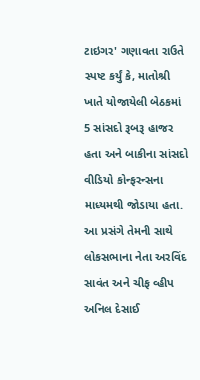ટાઇગર' ગણાવતા રાઉતે સ્પષ્ટ કર્યું કે, માતોશ્રી ખાતે યોજાયેલી બેઠકમાં 5 સાંસદો રૂબરૂ હાજર હતા અને બાકીના સાંસદો વીડિયો કોન્ફરન્સના માધ્યમથી જોડાયા હતા. આ પ્રસંગે તેમની સાથે લોકસભાના નેતા અરવિંદ સાવંત અને ચીફ વ્હીપ અનિલ દેસાઈ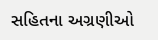સહિતના અગ્રણીઓ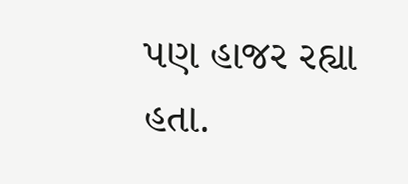પણ હાજર રહ્યા હતા.